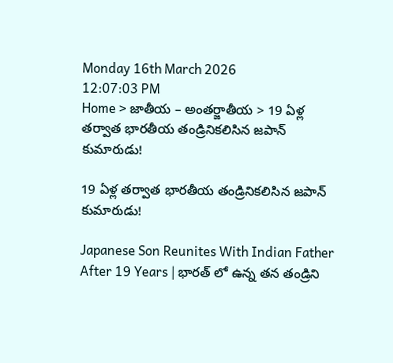Monday 16th March 2026
12:07:03 PM
Home > జాతీయ – అంతర్జాతీయ > 19 ఏళ్ల తర్వాత భారతీయ తండ్రినికలిసిన జపాన్ కుమారుడు!

19 ఏళ్ల తర్వాత భారతీయ తండ్రినికలిసిన జపాన్ కుమారుడు!

Japanese Son Reunites With Indian Father After 19 Years | భారత్ లో ఉన్న తన తండ్రిని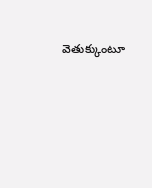వెతుక్కుంటూ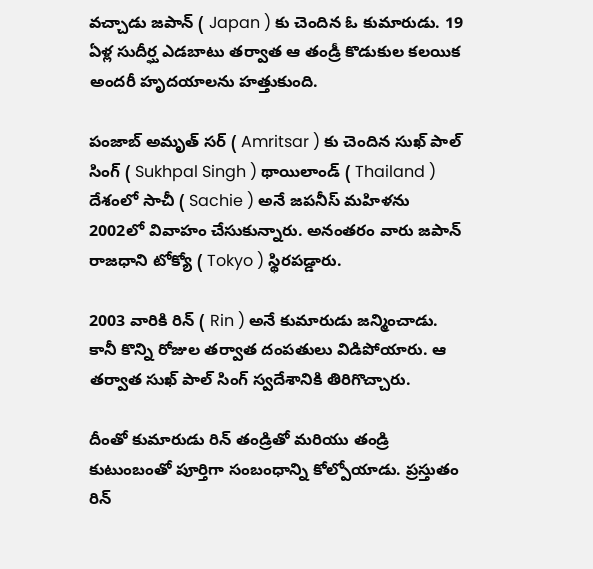వచ్చాడు జపాన్ ( Japan ) కు చెందిన ఓ కుమారుడు. 19 ఏళ్ల సుదీర్ఘ ఎడబాటు తర్వాత ఆ తండ్రీ కొడుకుల కలయిక అందరీ హృదయాలను హత్తుకుంది.

పంజాబ్ అమృత్ సర్ ( Amritsar ) కు చెందిన సుఖ్ పాల్ సింగ్ ( Sukhpal Singh ) థాయిలాండ్ ( Thailand ) దేశంలో సాచీ ( Sachie ) అనే జపనీస్ మహిళను 2002లో వివాహం చేసుకున్నారు. అనంతరం వారు జపాన్ రాజధాని టోక్యో ( Tokyo ) స్థిరపడ్డారు.

2003 వారికి రిన్ ( Rin ) అనే కుమారుడు జన్మించాడు. కానీ కొన్ని రోజుల తర్వాత దంపతులు విడిపోయారు. ఆ తర్వాత సుఖ్ పాల్ సింగ్ స్వదేశానికి తిరిగొచ్చారు.

దీంతో కుమారుడు రిన్ తండ్రితో మరియు తండ్రి కుటుంబంతో పూర్తిగా సంబంధాన్ని కోల్పోయాడు. ప్రస్తుతం రిన్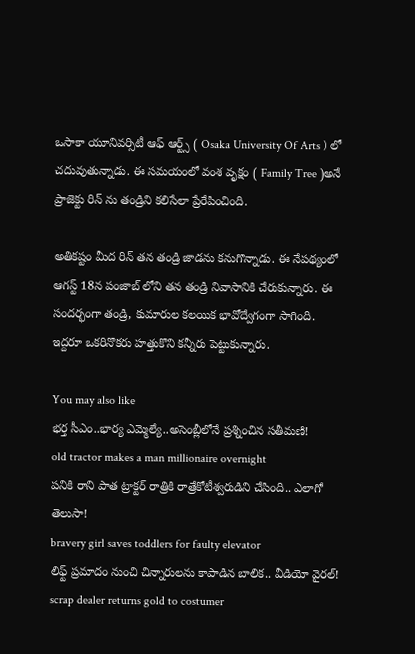ఒసాకా యూనివర్సిటీ ఆఫ్ ఆర్ట్స్ ( Osaka University Of Arts ) లో చదువుతున్నాడు. ఈ సమయంలో వంశ వృక్షం ( Family Tree )అనే ప్రాజెక్టు రిన్ ను తండ్రిని కలిసేలా ప్రేరేపించింది.

అతికష్టం మీద రిన్ తన తండ్రి జాడను కనుగొన్నాడు. ఈ నేపథ్యంలో ఆగస్ట్ 18న పంజాబ్ లోని తన తండ్రి నివాసానికి చేరుకున్నారు. ఈ సందర్భంగా తండ్రి, కుమారుల కలయిక భావోద్వేగంగా సాగింది. ఇద్దరూ ఒకరినొకరు హత్తుకొని కన్నీరు పెట్టుకున్నారు.

You may also like
భర్త సీఎం..భార్య ఎమ్మెల్యే..అసెంబ్లీలోనే ప్రశ్నించిన సతీమణి!
old tractor makes a man millionaire overnight
పనికి రాని పాత ట్రాక్టర్ రాత్రికి రాత్రేకోటీశ్వరుడిని చేసింది.. ఎలాగో తెలుసా!
bravery girl saves toddlers for faulty elevator
లిఫ్ట్ ప్రమాదం నుంచి చిన్నారులను కాపాడిన బాలిక.. వీడియో వైరల్!
scrap dealer returns gold to costumer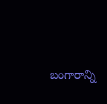బంగారాన్ని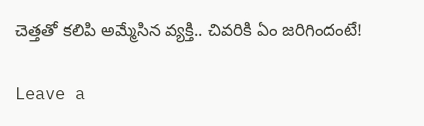చెత్తతో కలిపి అమ్మేసిన వ్యక్తి.. చివరికి ఏం జరిగిందంటే!

Leave a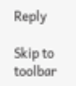Reply

Skip to toolbar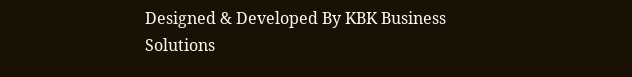Designed & Developed By KBK Business Solutions